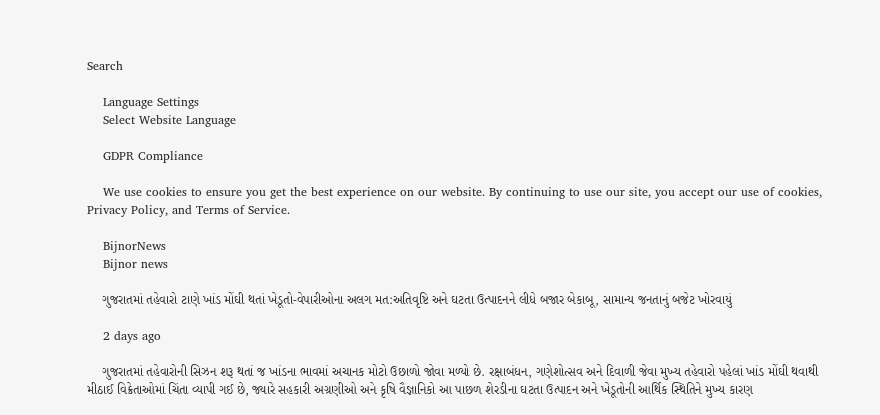Search

    Language Settings
    Select Website Language

    GDPR Compliance

    We use cookies to ensure you get the best experience on our website. By continuing to use our site, you accept our use of cookies, Privacy Policy, and Terms of Service.

    BijnorNews
    Bijnor news

    ગુજરાતમાં તહેવારો ટાણે ખાંડ મોંઘી થતાં ખેડૂતો-વેપારીઓના અલગ મત:અતિવૃષ્ટિ અને ઘટતા ઉત્પાદનને લીધે બજાર બેકાબૂ, સામાન્ય જનતાનું બજેટ ખોરવાયું

    2 days ago

    ગુજરાતમાં તહેવારોની સિઝન શરૂ થતાં જ ખાંડના ભાવમાં અચાનક મોટો ઉછાળો જોવા મળ્યો છે. રક્ષાબંધન, ગણેશોત્સવ અને દિવાળી જેવા મુખ્ય તહેવારો પહેલાં ખાંડ મોંઘી થવાથી મીઠાઈ વિક્રેતાઓમાં ચિંતા વ્યાપી ગઈ છે, જ્યારે સહકારી અગ્રણીઓ અને કૃષિ વૈજ્ઞાનિકો આ પાછળ શેરડીના ઘટતા ઉત્પાદન અને ખેડૂતોની આર્થિક સ્થિતિને મુખ્ય કારણ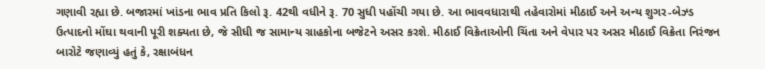ગણાવી રહ્યા છે. બજારમાં ખાંડના ભાવ પ્રતિ કિલો રૂ. 42થી વધીને રૂ. 70 સુધી પહોંચી ગયા છે. આ ભાવવધારાથી તહેવારોમાં મીઠાઈ અને અન્ય શુગર-બેઝ્ડ ઉત્પાદનો મોંઘા થવાની પૂરી શક્યતા છે, જે સીધી જ સામાન્ય ગ્રાહકોના બજેટને અસર કરશે. મીઠાઈ વિક્રેતાઓની ચિંતા અને વેપાર પર અસર મીઠાઈ વિક્રેતા નિરંજન બારોટે જણાવ્યું હતું કે, રક્ષાબંધન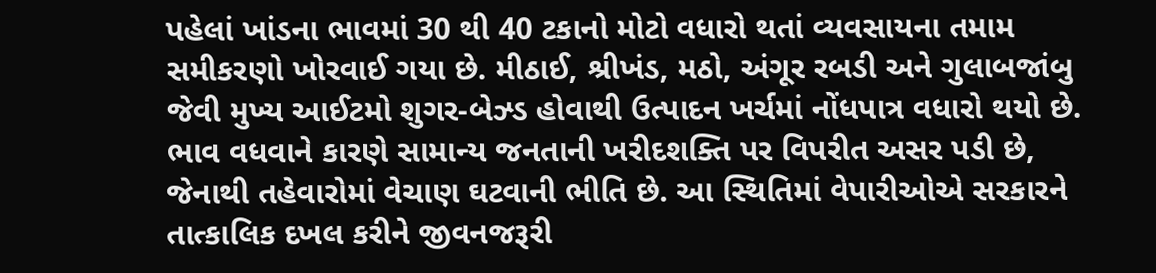પહેલાં ખાંડના ભાવમાં 30 થી 40 ટકાનો મોટો વધારો થતાં વ્યવસાયના તમામ સમીકરણો ખોરવાઈ ગયા છે. મીઠાઈ, શ્રીખંડ, મઠો, અંગૂર રબડી અને ગુલાબજાંબુ જેવી મુખ્ય આઈટમો શુગર-બેઝ્ડ હોવાથી ઉત્પાદન ખર્ચમાં નોંધપાત્ર વધારો થયો છે. ભાવ વધવાને કારણે સામાન્ય જનતાની ખરીદશક્તિ પર વિપરીત અસર પડી છે, જેનાથી તહેવારોમાં વેચાણ ઘટવાની ભીતિ છે. આ સ્થિતિમાં વેપારીઓએ સરકારને તાત્કાલિક દખલ કરીને જીવનજરૂરી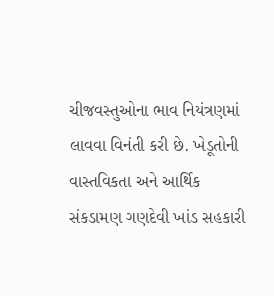ચીજવસ્તુઓના ભાવ નિયંત્રણમાં લાવવા વિનંતી કરી છે. ખેડૂતોની વાસ્તવિકતા અને આર્થિક સંકડામણ ગણદેવી ખાંડ સહકારી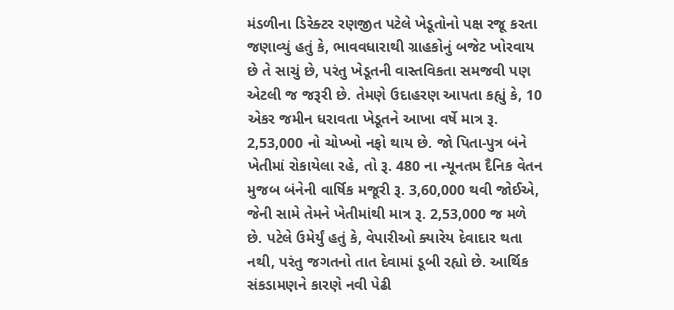મંડળીના ડિરેક્ટર રણજીત પટેલે ખેડૂતોનો પક્ષ રજૂ કરતા જણાવ્યું હતું કે, ભાવવધારાથી ગ્રાહકોનું બજેટ ખોરવાય છે તે સાચું છે, પરંતુ ખેડૂતની વાસ્તવિકતા સમજવી પણ એટલી જ જરૂરી છે. તેમણે ઉદાહરણ આપતા કહ્યું કે, 10 એકર જમીન ધરાવતા ખેડૂતને આખા વર્ષે માત્ર રૂ. 2,53,000 નો ચોખ્ખો નફો થાય છે. જો પિતા-પુત્ર બંને ખેતીમાં રોકાયેલા રહે, તો રૂ. 480 ના ન્યૂનતમ દૈનિક વેતન મુજબ બંનેની વાર્ષિક મજૂરી રૂ. 3,60,000 થવી જોઈએ, જેની સામે તેમને ખેતીમાંથી માત્ર રૂ. 2,53,000 જ મળે છે. પટેલે ઉમેર્યું હતું કે, વેપારીઓ ક્યારેય દેવાદાર થતા નથી, પરંતુ જગતનો તાત દેવામાં ડૂબી રહ્યો છે. આર્થિક સંકડામણને કારણે નવી પેઢી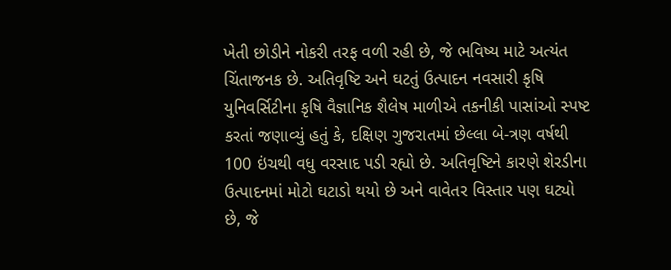ખેતી છોડીને નોકરી તરફ વળી રહી છે, જે ભવિષ્ય માટે અત્યંત ચિંતાજનક છે. અતિવૃષ્ટિ અને ઘટતું ઉત્પાદન નવસારી કૃષિ યુનિવર્સિટીના કૃષિ વૈજ્ઞાનિક શૈલેષ માળીએ તકનીકી પાસાંઓ સ્પષ્ટ કરતાં જણાવ્યું હતું કે, દક્ષિણ ગુજરાતમાં છેલ્લા બે-ત્રણ વર્ષથી 100 ઇંચથી વધુ વરસાદ પડી રહ્યો છે. અતિવૃષ્ટિને કારણે શેરડીના ઉત્પાદનમાં મોટો ઘટાડો થયો છે અને વાવેતર વિસ્તાર પણ ઘટ્યો છે, જે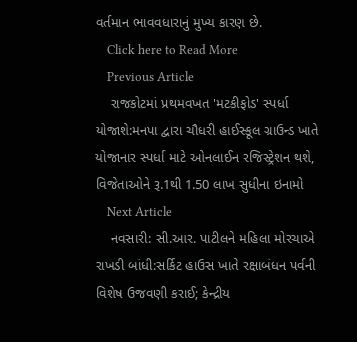વર્તમાન ભાવવધારાનું મુખ્ય કારણ છે.
    Click here to Read More
    Previous Article
    રાજકોટમાં પ્રથમવખત 'મટકીફોડ' સ્પર્ધા યોજાશે:મનપા દ્વારા ચૌધરી હાઈસ્કૂલ ગ્રાઉન્ડ ખાતે યોજાનાર સ્પર્ધા માટે ઓનલાઈન રજિસ્ટ્રેશન થશે, વિજેતાઓને રૂ.1થી 1.50 લાખ સુધીના ઇનામો
    Next Article
    નવસારી: સી.આર. પાટીલને મહિલા મોરચાએ રાખડી બાંધી:સર્કિટ હાઉસ ખાતે રક્ષાબંધન પર્વની વિશેષ ઉજવણી કરાઈ; કેન્દ્રીય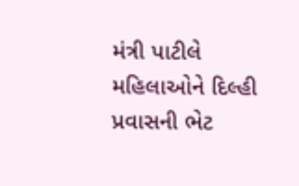મંત્રી પાટીલે મહિલાઓને દિલ્હી પ્રવાસની ભેટ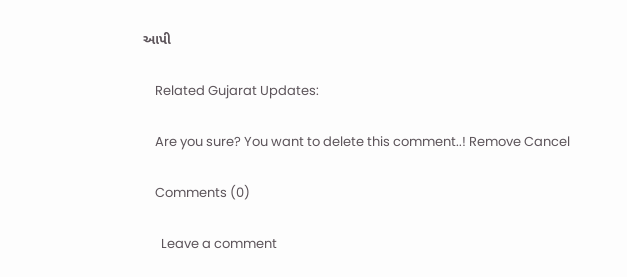આપી

    Related Gujarat Updates:

    Are you sure? You want to delete this comment..! Remove Cancel

    Comments (0)

      Leave a comment